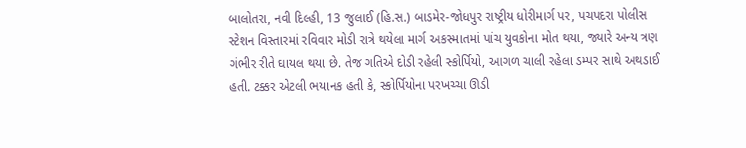બાલોતરા, નવી દિલ્હી, 13 જુલાઈ (હિ.સ.) બાડમેર-જોધપુર રાષ્ટ્રીય ધોરીમાર્ગ પર, પચપદરા પોલીસ સ્ટેશન વિસ્તારમાં રવિવાર મોડી રાત્રે થયેલા માર્ગ અકસ્માતમાં પાંચ યુવકોના મોત થયા, જ્યારે અન્ય ત્રણ ગંભીર રીતે ઘાયલ થયા છે. તેજ ગતિએ દોડી રહેલી સ્કોર્પિયો, આગળ ચાલી રહેલા ડમ્પર સાથે અથડાઈ હતી. ટક્કર એટલી ભયાનક હતી કે, સ્કોર્પિયોના પરખચ્ચા ઊડી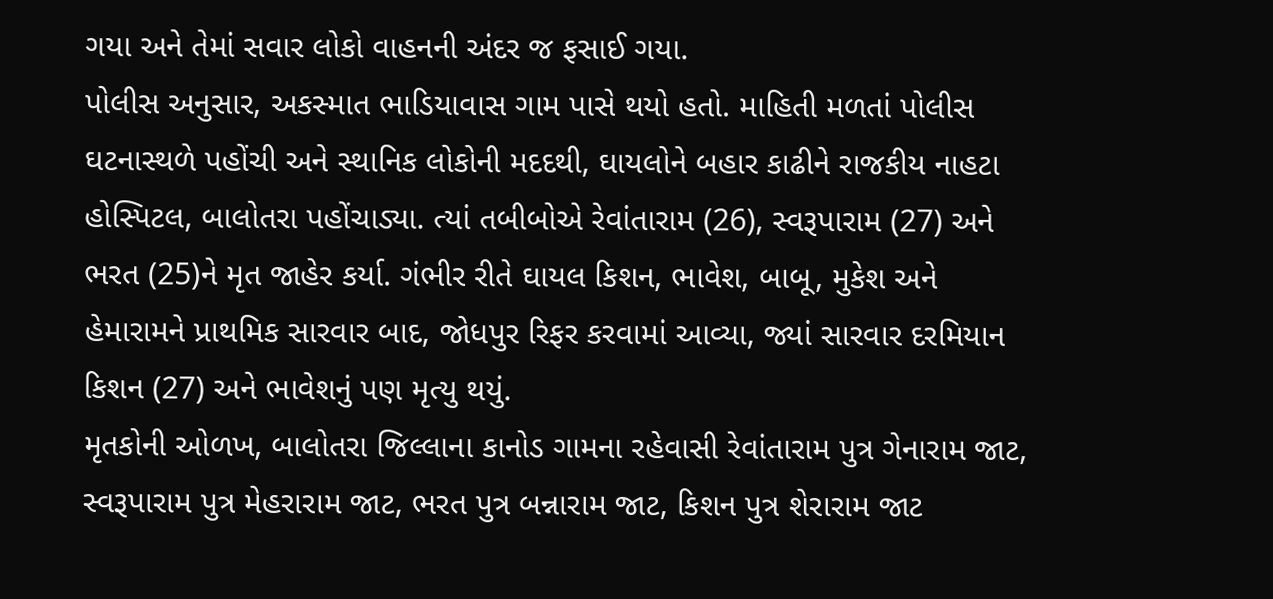ગયા અને તેમાં સવાર લોકો વાહનની અંદર જ ફસાઈ ગયા.
પોલીસ અનુસાર, અકસ્માત ભાડિયાવાસ ગામ પાસે થયો હતો. માહિતી મળતાં પોલીસ ઘટનાસ્થળે પહોંચી અને સ્થાનિક લોકોની મદદથી, ઘાયલોને બહાર કાઢીને રાજકીય નાહટા હોસ્પિટલ, બાલોતરા પહોંચાડ્યા. ત્યાં તબીબોએ રેવાંતારામ (26), સ્વરૂપારામ (27) અને ભરત (25)ને મૃત જાહેર કર્યા. ગંભીર રીતે ઘાયલ કિશન, ભાવેશ, બાબૂ, મુકેશ અને હેમારામને પ્રાથમિક સારવાર બાદ, જોધપુર રિફર કરવામાં આવ્યા, જ્યાં સારવાર દરમિયાન કિશન (27) અને ભાવેશનું પણ મૃત્યુ થયું.
મૃતકોની ઓળખ, બાલોતરા જિલ્લાના કાનોડ ગામના રહેવાસી રેવાંતારામ પુત્ર ગેનારામ જાટ, સ્વરૂપારામ પુત્ર મેહરારામ જાટ, ભરત પુત્ર બન્નારામ જાટ, કિશન પુત્ર શેરારામ જાટ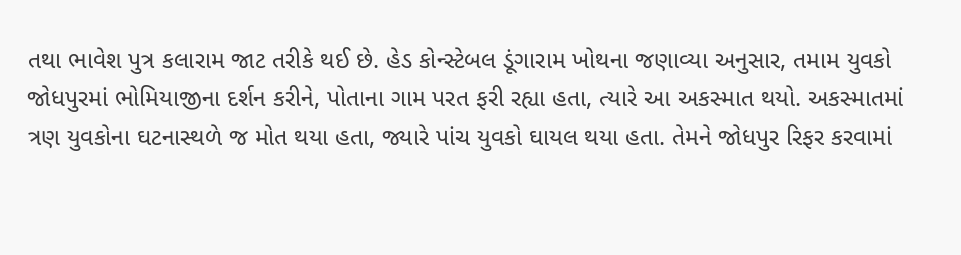તથા ભાવેશ પુત્ર કલારામ જાટ તરીકે થઈ છે. હેડ કોન્સ્ટેબલ ડૂંગારામ ખોથના જણાવ્યા અનુસાર, તમામ યુવકો જોધપુરમાં ભોમિયાજીના દર્શન કરીને, પોતાના ગામ પરત ફરી રહ્યા હતા, ત્યારે આ અકસ્માત થયો. અકસ્માતમાં ત્રણ યુવકોના ઘટનાસ્થળે જ મોત થયા હતા, જ્યારે પાંચ યુવકો ઘાયલ થયા હતા. તેમને જોધપુર રિફર કરવામાં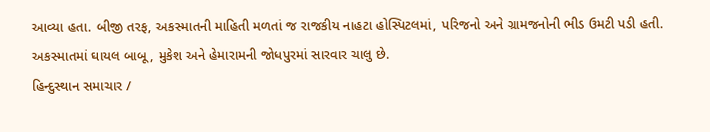આવ્યા હતા. બીજી તરફ, અકસ્માતની માહિતી મળતાં જ રાજકીય નાહટા હોસ્પિટલમાં, પરિજનો અને ગ્રામજનોની ભીડ ઉમટી પડી હતી. અકસ્માતમાં ઘાયલ બાબૂ, મુકેશ અને હેમારામની જોધપુરમાં સારવાર ચાલુ છે.
હિન્દુસ્થાન સમાચાર /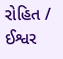રોહિત / ઈશ્વર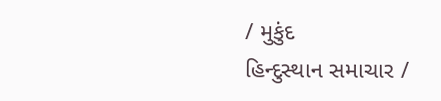/ મુકુંદ
હિન્દુસ્થાન સમાચાર /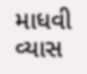માધવી વ્યાસ